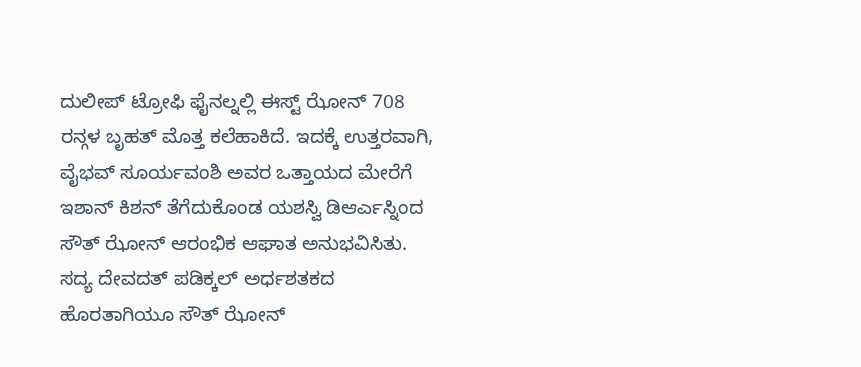ದುಲೀಪ್ ಟ್ರೋಫಿ ಫೈನಲ್ನಲ್ಲಿ ಈಸ್ಟ್ ಝೋನ್ 708 ರನ್ಗಳ ಬೃಹತ್ ಮೊತ್ತ ಕಲೆಹಾಕಿದೆ. ಇದಕ್ಕೆ ಉತ್ತರವಾಗಿ, ವೈಭವ್ ಸೂರ್ಯವಂಶಿ ಅವರ ಒತ್ತಾಯದ ಮೇರೆಗೆ ಇಶಾನ್ ಕಿಶನ್ ತೆಗೆದುಕೊಂಡ ಯಶಸ್ವಿ ಡಿಆರ್ಎಸ್ನಿಂದ ಸೌತ್ ಝೋನ್ ಆರಂಭಿಕ ಆಘಾತ ಅನುಭವಿಸಿತು. ಸದ್ಯ ದೇವದತ್ ಪಡಿಕ್ಕಲ್ ಅರ್ಧಶತಕದ ಹೊರತಾಗಿಯೂ ಸೌತ್ ಝೋನ್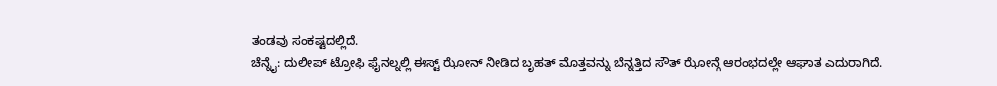ತಂಡವು ಸಂಕಷ್ಟದಲ್ಲಿದೆ.
ಚೆನ್ನೈ: ದುಲೀಪ್ ಟ್ರೋಫಿ ಫೈನಲ್ನಲ್ಲಿ ಈಸ್ಟ್ ಝೋನ್ ನೀಡಿದ ಬೃಹತ್ ಮೊತ್ತವನ್ನು ಬೆನ್ನತ್ತಿದ ಸೌತ್ ಝೋನ್ಗೆ ಆರಂಭದಲ್ಲೇ ಆಘಾತ ಎದುರಾಗಿದೆ.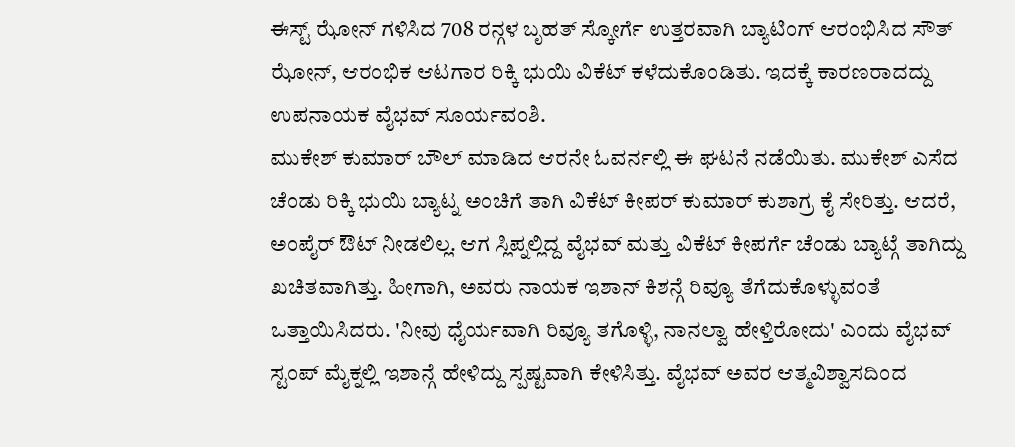ಈಸ್ಟ್ ಝೋನ್ ಗಳಿಸಿದ 708 ರನ್ಗಳ ಬೃಹತ್ ಸ್ಕೋರ್ಗೆ ಉತ್ತರವಾಗಿ ಬ್ಯಾಟಿಂಗ್ ಆರಂಭಿಸಿದ ಸೌತ್ ಝೋನ್, ಆರಂಭಿಕ ಆಟಗಾರ ರಿಕ್ಕಿ ಭುಯಿ ವಿಕೆಟ್ ಕಳೆದುಕೊಂಡಿತು. ಇದಕ್ಕೆ ಕಾರಣರಾದದ್ದು ಉಪನಾಯಕ ವೈಭವ್ ಸೂರ್ಯವಂಶಿ.
ಮುಕೇಶ್ ಕುಮಾರ್ ಬೌಲ್ ಮಾಡಿದ ಆರನೇ ಓವರ್ನಲ್ಲಿ ಈ ಘಟನೆ ನಡೆಯಿತು. ಮುಕೇಶ್ ಎಸೆದ ಚೆಂಡು ರಿಕ್ಕಿ ಭುಯಿ ಬ್ಯಾಟ್ನ ಅಂಚಿಗೆ ತಾಗಿ ವಿಕೆಟ್ ಕೀಪರ್ ಕುಮಾರ್ ಕುಶಾಗ್ರ ಕೈ ಸೇರಿತ್ತು. ಆದರೆ, ಅಂಪೈರ್ ಔಟ್ ನೀಡಲಿಲ್ಲ. ಆಗ ಸ್ಲಿಪ್ನಲ್ಲಿದ್ದ ವೈಭವ್ ಮತ್ತು ವಿಕೆಟ್ ಕೀಪರ್ಗೆ ಚೆಂಡು ಬ್ಯಾಟ್ಗೆ ತಾಗಿದ್ದು ಖಚಿತವಾಗಿತ್ತು. ಹೀಗಾಗಿ, ಅವರು ನಾಯಕ ಇಶಾನ್ ಕಿಶನ್ಗೆ ರಿವ್ಯೂ ತೆಗೆದುಕೊಳ್ಳುವಂತೆ ಒತ್ತಾಯಿಸಿದರು. 'ನೀವು ಧೈರ್ಯವಾಗಿ ರಿವ್ಯೂ ತಗೊಳ್ಳಿ, ನಾನಲ್ವಾ ಹೇಳ್ತಿರೋದು' ಎಂದು ವೈಭವ್ ಸ್ಟಂಪ್ ಮೈಕ್ನಲ್ಲಿ ಇಶಾನ್ಗೆ ಹೇಳಿದ್ದು ಸ್ಪಷ್ಟವಾಗಿ ಕೇಳಿಸಿತ್ತು. ವೈಭವ್ ಅವರ ಆತ್ಮವಿಶ್ವಾಸದಿಂದ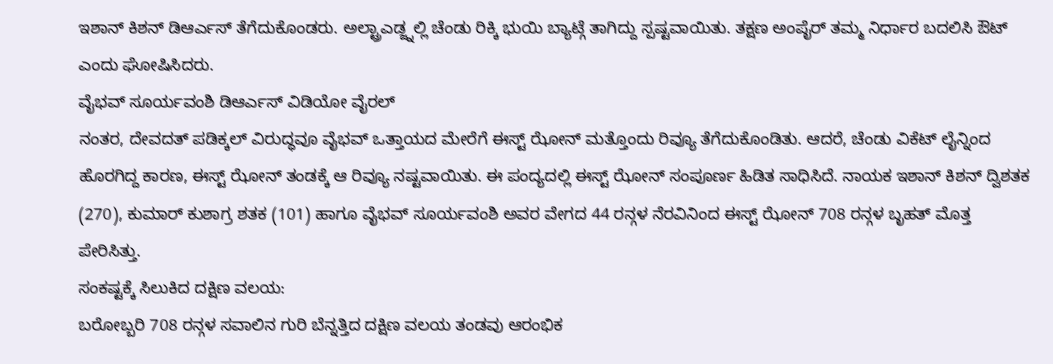ಇಶಾನ್ ಕಿಶನ್ ಡಿಆರ್ಎಸ್ ತೆಗೆದುಕೊಂಡರು. ಅಲ್ಟ್ರಾಎಡ್ಜ್ನಲ್ಲಿ ಚೆಂಡು ರಿಕ್ಕಿ ಭುಯಿ ಬ್ಯಾಟ್ಗೆ ತಾಗಿದ್ದು ಸ್ಪಷ್ಟವಾಯಿತು. ತಕ್ಷಣ ಅಂಪೈರ್ ತಮ್ಮ ನಿರ್ಧಾರ ಬದಲಿಸಿ ಔಟ್ ಎಂದು ಘೋಷಿಸಿದರು.
ವೈಭವ್ ಸೂರ್ಯವಂಶಿ ಡಿಆರ್ಎಸ್ ವಿಡಿಯೋ ವೈರಲ್
ನಂತರ, ದೇವದತ್ ಪಡಿಕ್ಕಲ್ ವಿರುದ್ಧವೂ ವೈಭವ್ ಒತ್ತಾಯದ ಮೇರೆಗೆ ಈಸ್ಟ್ ಝೋನ್ ಮತ್ತೊಂದು ರಿವ್ಯೂ ತೆಗೆದುಕೊಂಡಿತು. ಆದರೆ, ಚೆಂಡು ವಿಕೆಟ್ ಲೈನ್ನಿಂದ ಹೊರಗಿದ್ದ ಕಾರಣ, ಈಸ್ಟ್ ಝೋನ್ ತಂಡಕ್ಕೆ ಆ ರಿವ್ಯೂ ನಷ್ಟವಾಯಿತು. ಈ ಪಂದ್ಯದಲ್ಲಿ ಈಸ್ಟ್ ಝೋನ್ ಸಂಪೂರ್ಣ ಹಿಡಿತ ಸಾಧಿಸಿದೆ. ನಾಯಕ ಇಶಾನ್ ಕಿಶನ್ ದ್ವಿಶತಕ (270), ಕುಮಾರ್ ಕುಶಾಗ್ರ ಶತಕ (101) ಹಾಗೂ ವೈಭವ್ ಸೂರ್ಯವಂಶಿ ಅವರ ವೇಗದ 44 ರನ್ಗಳ ನೆರವಿನಿಂದ ಈಸ್ಟ್ ಝೋನ್ 708 ರನ್ಗಳ ಬೃಹತ್ ಮೊತ್ತ ಪೇರಿಸಿತ್ತು.
ಸಂಕಷ್ಟಕ್ಕೆ ಸಿಲುಕಿದ ದಕ್ಷಿಣ ವಲಯ:
ಬರೋಬ್ಬರಿ 708 ರನ್ಗಳ ಸವಾಲಿನ ಗುರಿ ಬೆನ್ನತ್ತಿದ ದಕ್ಷಿಣ ವಲಯ ತಂಡವು ಆರಂಭಿಕ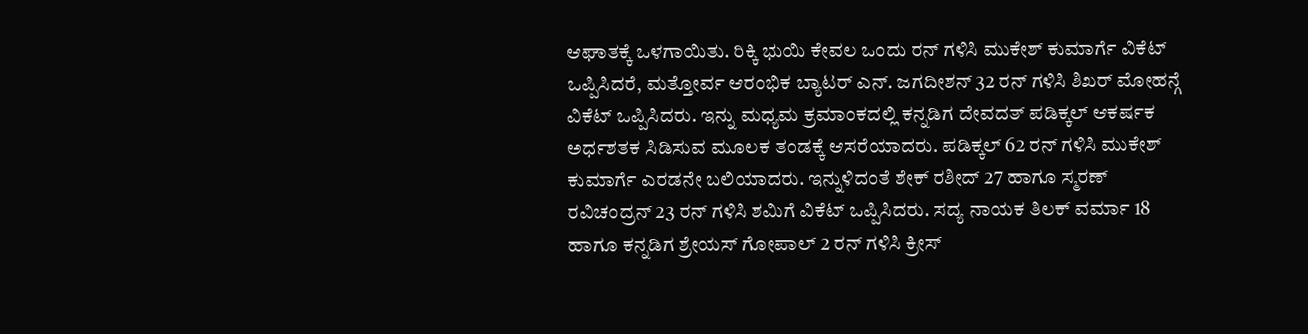ಆಘಾತಕ್ಕೆ ಒಳಗಾಯಿತು. ರಿಕ್ಕಿ ಭುಯಿ ಕೇವಲ ಒಂದು ರನ್ ಗಳಿಸಿ ಮುಕೇಶ್ ಕುಮಾರ್ಗೆ ವಿಕೆಟ್ ಒಪ್ಪಿಸಿದರೆ, ಮತ್ತೋರ್ವ ಆರಂಭಿಕ ಬ್ಯಾಟರ್ ಎನ್. ಜಗದೀಶನ್ 32 ರನ್ ಗಳಿಸಿ ಶಿಖರ್ ಮೋಹನ್ಗೆ ವಿಕೆಟ್ ಒಪ್ಪಿಸಿದರು. ಇನ್ನು ಮಧ್ಯಮ ಕ್ರಮಾಂಕದಲ್ಲಿ ಕನ್ನಡಿಗ ದೇವದತ್ ಪಡಿಕ್ಕಲ್ ಆಕರ್ಷಕ ಅರ್ಧಶತಕ ಸಿಡಿಸುವ ಮೂಲಕ ತಂಡಕ್ಕೆ ಆಸರೆಯಾದರು. ಪಡಿಕ್ಕಲ್ 62 ರನ್ ಗಳಿಸಿ ಮುಕೇಶ್ ಕುಮಾರ್ಗೆ ಎರಡನೇ ಬಲಿಯಾದರು. ಇನ್ನುಳಿದಂತೆ ಶೇಕ್ ರಶೀದ್ 27 ಹಾಗೂ ಸ್ಮರಣ್ ರವಿಚಂದ್ರನ್ 23 ರನ್ ಗಳಿಸಿ ಶಮಿಗೆ ವಿಕೆಟ್ ಒಪ್ಪಿಸಿದರು. ಸದ್ಯ ನಾಯಕ ತಿಲಕ್ ವರ್ಮಾ 18 ಹಾಗೂ ಕನ್ನಡಿಗ ಶ್ರೇಯಸ್ ಗೋಪಾಲ್ 2 ರನ್ ಗಳಿಸಿ ಕ್ರೀಸ್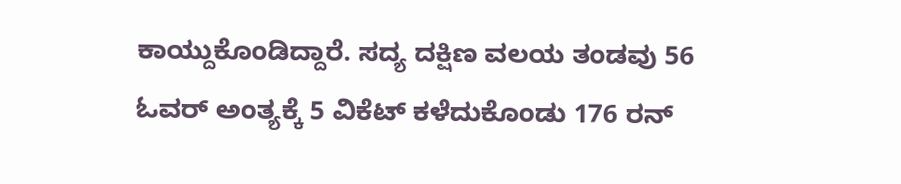ಕಾಯ್ದುಕೊಂಡಿದ್ದಾರೆ. ಸದ್ಯ ದಕ್ಷಿಣ ವಲಯ ತಂಡವು 56 ಓವರ್ ಅಂತ್ಯಕ್ಕೆ 5 ವಿಕೆಟ್ ಕಳೆದುಕೊಂಡು 176 ರನ್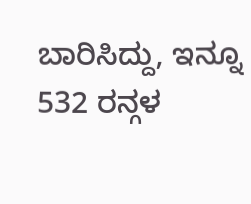ಬಾರಿಸಿದ್ದು, ಇನ್ನೂ 532 ರನ್ಗಳ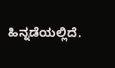ಹಿನ್ನಡೆಯಲ್ಲಿದೆ.